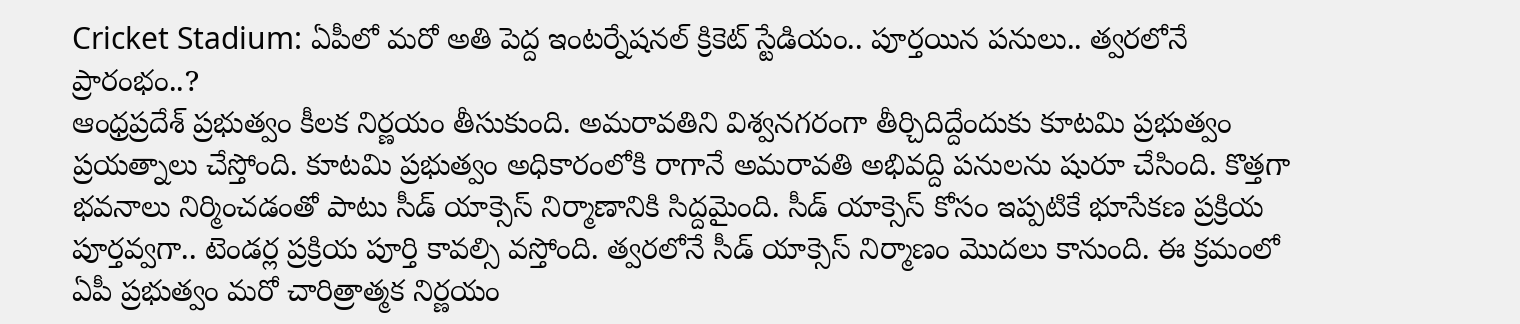Cricket Stadium: ఏపీలో మరో అతి పెద్ద ఇంటర్నేషనల్ క్రికెట్ స్టేడియం.. పూర్తయిన పనులు.. త్వరలోనే ప్రారంభం..?
ఆంధ్రప్రదేశ్ ప్రభుత్వం కీలక నిర్ణయం తీసుకుంది. అమరావతిని విశ్వనగరంగా తీర్చిదిద్దేందుకు కూటమి ప్రభుత్వం ప్రయత్నాలు చేస్తోంది. కూటమి ప్రభుత్వం అధికారంలోకి రాగానే అమరావతి అభివద్ది పనులను షురూ చేసింది. కొత్తగా భవనాలు నిర్మించడంతో పాటు సీడ్ యాక్సెస్ నిర్మాణానికి సిద్దమైంది. సీడ్ యాక్సెస్ కోసం ఇప్పటికే భూసేకణ ప్రక్రియ పూర్తవ్వగా.. టెండర్ల ప్రక్రియ పూర్తి కావల్సి వస్తోంది. త్వరలోనే సీడ్ యాక్సెస్ నిర్మాణం మొదలు కానుంది. ఈ క్రమంలో ఏపీ ప్రభుత్వం మరో చారిత్రాత్మక నిర్ణయం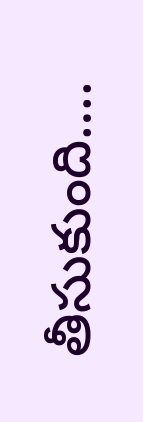తీసుకుంది….